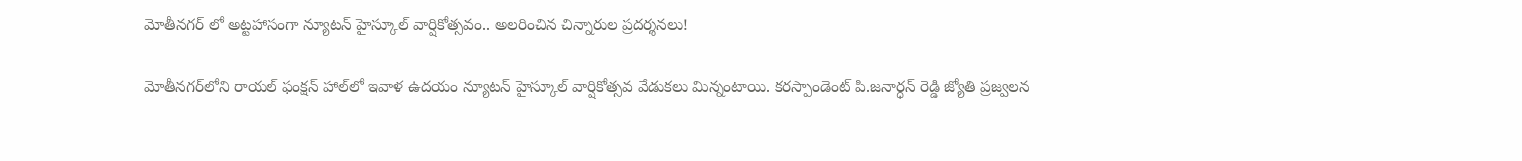మోతీనగర్ లో అట్టహాసంగా న్యూటన్ హైస్కూల్ వార్షికోత్సవం.. అలరించిన చిన్నారుల ప్రదర్శనలు!

మోతీనగర్‌లోని రాయల్ ఫంక్షన్ హాల్‌లో ఇవాళ‌ ఉదయం న్యూటన్ హైస్కూల్ వార్షికోత్సవ వేడుకలు మిన్నంటాయి. కరస్పాండెంట్ పి.జనార్ధన్ రెడ్డి జ్యోతి ప్రజ్వలన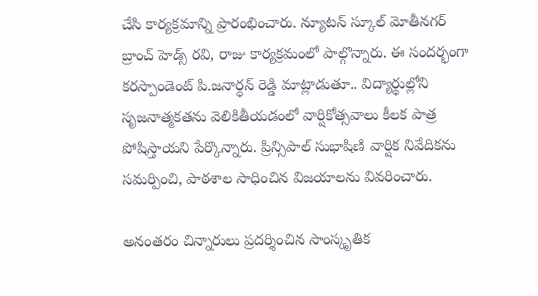చేసి కార్యక్రమాన్ని ప్రారంభించారు. న్యూటన్ స్కూల్ మోతీనగర్ బ్రాంచ్ హెడ్స్ రవి, రాజు కార్యక్రమంలో పాల్గొన్నారు. ఈ సందర్భంగా కరస్పాండెంట్ పి.జనార్ధన్ రెడ్డి మాట్లాడుతూ.. విద్యార్థుల్లోని సృజనాత్మకతను వెలికితీయడంలో వార్షికోత్సవాలు కీలక పాత్ర పోషిస్తాయని పేర్కొన్నారు. ప్రిన్సిపాల్ సుభాషిణి వార్షిక నివేదికను సమర్పించి, పాఠశాల సాధించిన విజయాలను వివరించారు.

అనంతరం చిన్నారులు ప్రదర్శించిన సాంస్కృతిక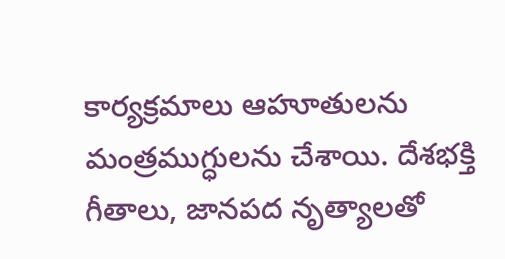కార్యక్రమాలు ఆహూతులను మంత్రముగ్ధులను చేశాయి. దేశభక్తి గీతాలు, జానపద నృత్యాలతో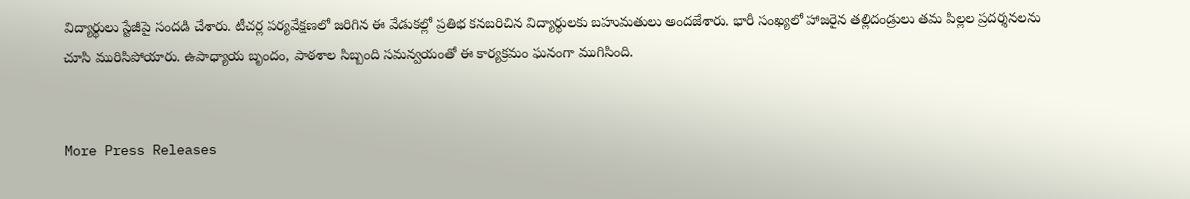విద్యార్థులు స్టేజీపై సందడి చేశారు. టీచర్ల పర్యవేక్షణలో జరిగిన ఈ వేడుకల్లో ప్రతిభ కనబరిచిన విద్యార్థులకు బహుమతులు అందజేశారు. భారీ సంఖ్యలో హాజరైన తల్లిదండ్రులు తమ పిల్లల ప్రదర్శనలను చూసి మురిసిపోయారు. ఉపాధ్యాయ బృందం, పాఠశాల సిబ్బంది సమన్వయంతో ఈ కార్యక్రమం ఘనంగా ముగిసింది.


More Press Releases